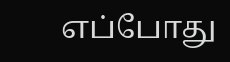எப்போது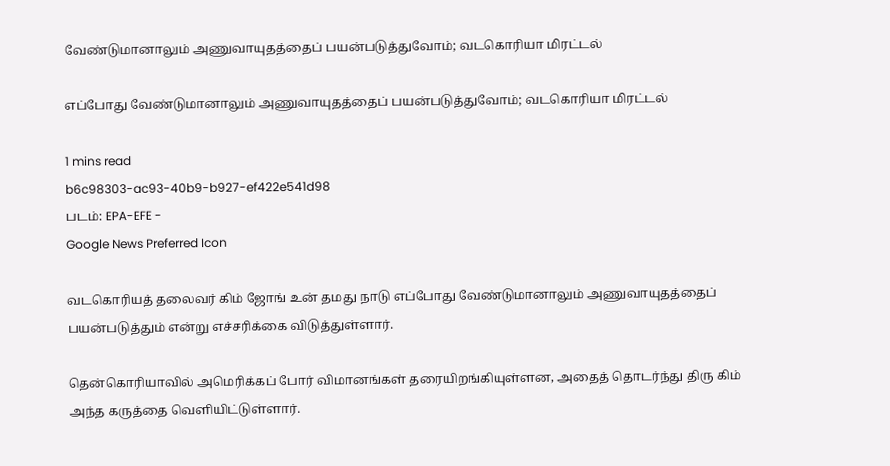வேண்டுமானாலும் அணுவாயுதத்தைப் பயன்படுத்துவோம்; வடகொரியா மிரட்டல்

எப்போது வேண்டுமானாலும் அணுவாயுதத்தைப் பயன்படுத்துவோம்; வடகொரியா மிரட்டல்

1 mins read
b6c98303-ac93-40b9-b927-ef422e541d98
படம்: EPA-EFE -
Google News Preferred Icon

வடகொரியத் தலைவர் கிம் ஜோங் உன் தமது நாடு எப்போது வேண்டுமானாலும் அணுவாயுதத்தைப் பயன்படுத்தும் என்று எச்சரிக்கை விடுத்துள்ளார்.

தென்கொரியாவில் அமெரிக்கப் போர் விமானங்கள் தரையிறங்கியுள்ளன, அதைத் தொடர்ந்து திரு கிம் அந்த கருத்தை வெளியிட்டுள்ளார்.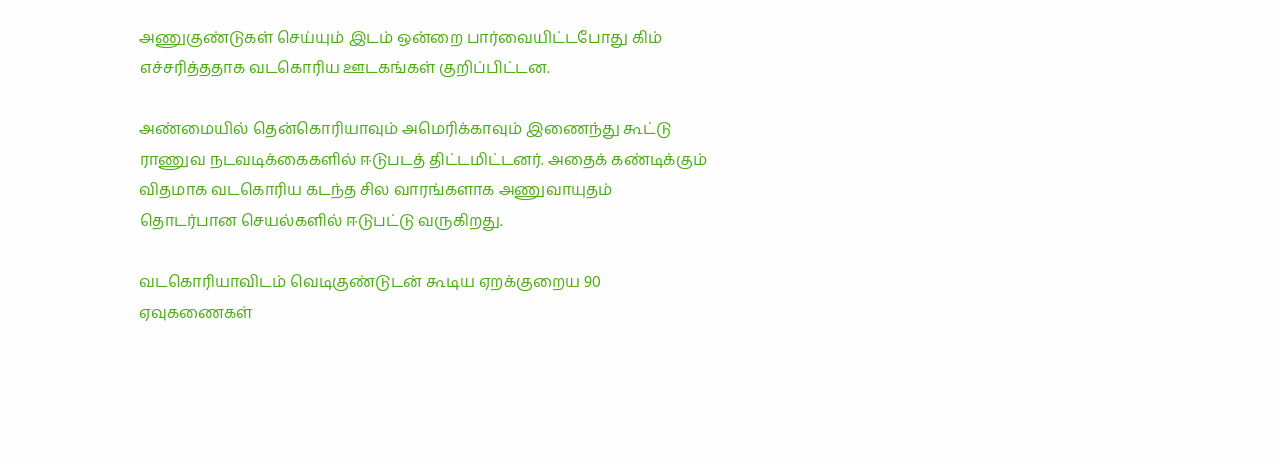அணுகுண்டுகள் செய்யும் இடம் ஒன்றை பார்வையிட்டபோது கிம் எச்சரித்ததாக வடகொரிய ஊடகங்கள் குறிப்பிட்டன.

அண்மையில் தென்கொரியாவும் அமெரிக்காவும் இணைந்து கூட்டு ராணுவ நடவடிக்கைகளில் ஈடுபடத் திட்டமிட்டனர். அதைக் கண்டிக்கும் விதமாக வடகொரிய கடந்த சில வாரங்களாக அணுவாயுதம் தொடர்பான செயல்களில் ஈடுபட்டு வருகிறது.

வடகொரியாவிடம் வெடிகுண்டுடன் கூடிய ஏறக்குறைய 90 ஏவுகணைகள்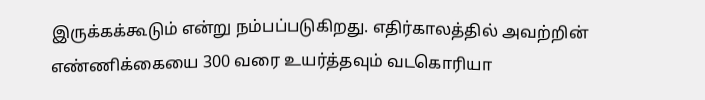இருக்கக்கூடும் என்று நம்பப்படுகிறது. எதிர்காலத்தில் அவற்றின் எண்ணிக்கையை 300 வரை உயர்த்தவும் வடகொரியா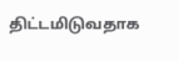திட்டமிடுவதாக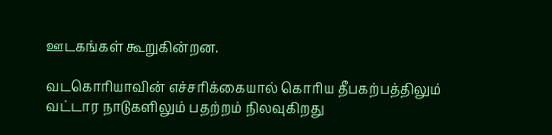ஊடகங்கள் கூறுகின்றன.

வடகொரியாவின் எச்சரிக்கையால் கொரிய தீபகற்பத்திலும் வட்டார நாடுகளிலும் பதற்றம் நிலவுகிறது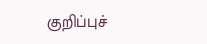குறிப்புச்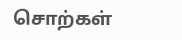சொற்கள்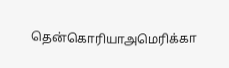தென்கொரியாஅமெரிக்கா